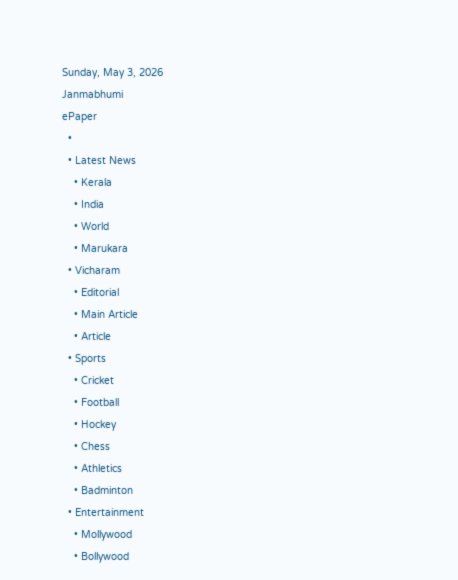Sunday, May 3, 2026
Janmabhumi
ePaper
  •
  • Latest News
    • Kerala
    • India
    • World
    • Marukara
  • Vicharam
    • Editorial
    • Main Article
    • Article
  • Sports
    • Cricket
    • Football
    • Hockey
    • Chess
    • Athletics
    • Badminton
  • Entertainment
    • Mollywood
    • Bollywood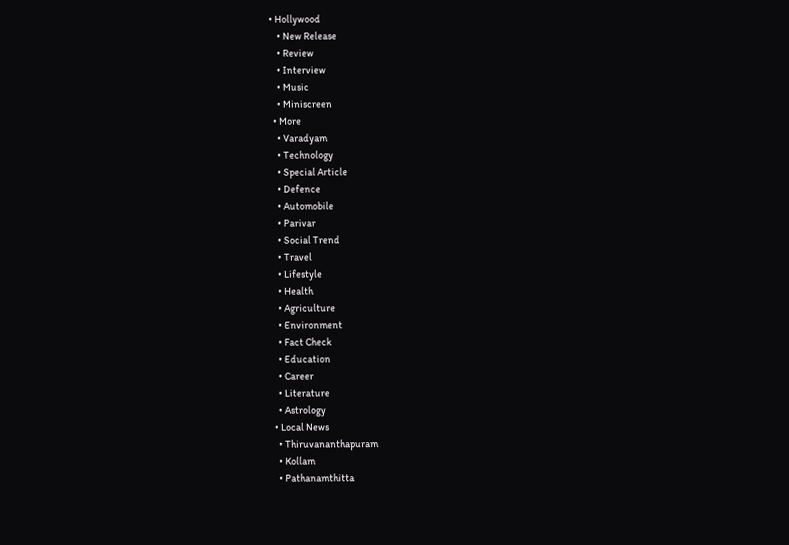• Hollywood
    • New Release
    • Review
    • Interview
    • Music
    • Miniscreen
  • More
    • Varadyam
    • Technology
    • Special Article
    • Defence
    • Automobile
    • Parivar
    • Social Trend
    • Travel
    • Lifestyle
    • Health
    • Agriculture
    • Environment
    • Fact Check
    • Education
    • Career
    • Literature
    • Astrology
  • Local News
    • Thiruvananthapuram
    • Kollam
    • Pathanamthitta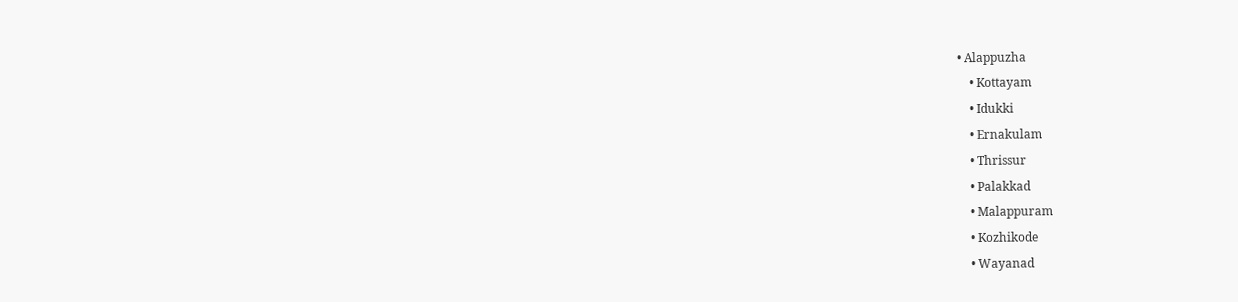• Alappuzha
    • Kottayam
    • Idukki
    • Ernakulam
    • Thrissur
    • Palakkad
    • Malappuram
    • Kozhikode
    • Wayanad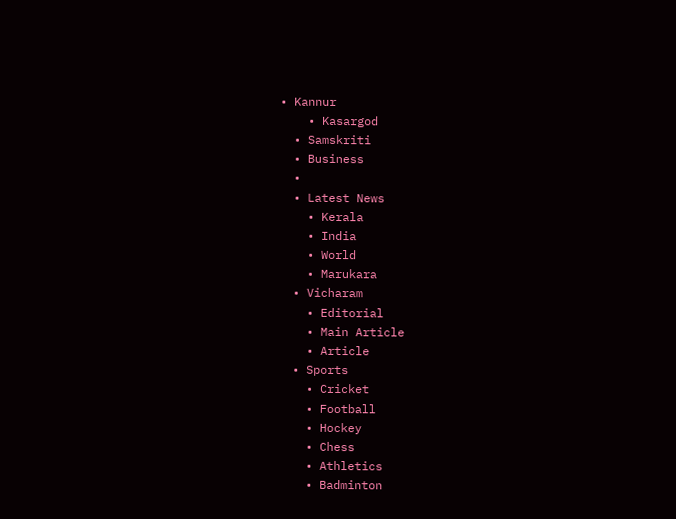• Kannur
    • Kasargod
  • Samskriti
  • Business
  •
  • Latest News
    • Kerala
    • India
    • World
    • Marukara
  • Vicharam
    • Editorial
    • Main Article
    • Article
  • Sports
    • Cricket
    • Football
    • Hockey
    • Chess
    • Athletics
    • Badminton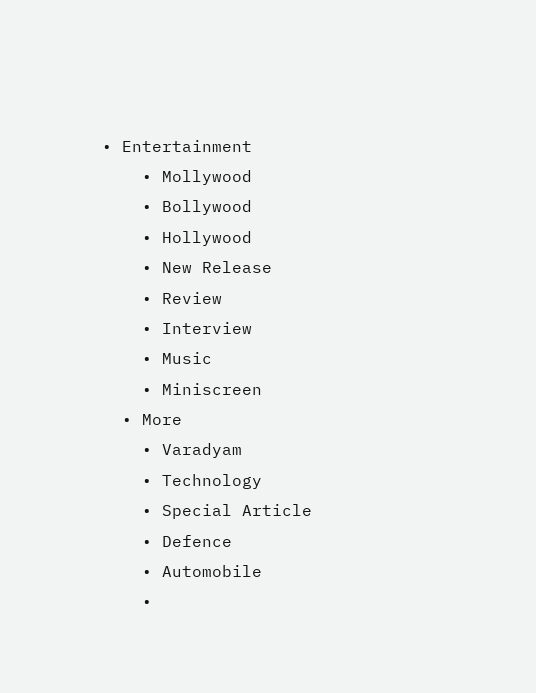• Entertainment
    • Mollywood
    • Bollywood
    • Hollywood
    • New Release
    • Review
    • Interview
    • Music
    • Miniscreen
  • More
    • Varadyam
    • Technology
    • Special Article
    • Defence
    • Automobile
    •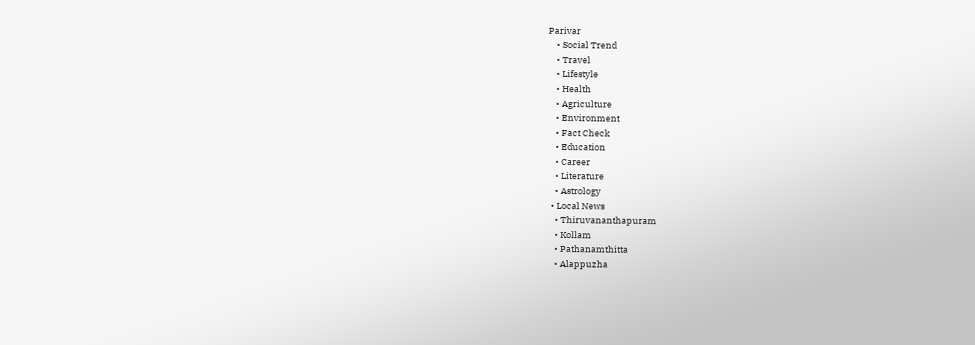Parivar
    • Social Trend
    • Travel
    • Lifestyle
    • Health
    • Agriculture
    • Environment
    • Fact Check
    • Education
    • Career
    • Literature
    • Astrology
  • Local News
    • Thiruvananthapuram
    • Kollam
    • Pathanamthitta
    • Alappuzha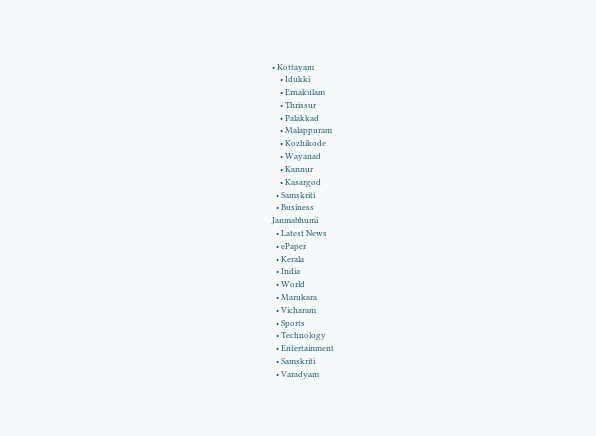• Kottayam
    • Idukki
    • Ernakulam
    • Thrissur
    • Palakkad
    • Malappuram
    • Kozhikode
    • Wayanad
    • Kannur
    • Kasargod
  • Samskriti
  • Business
Janmabhumi
  • Latest News
  • ePaper
  • Kerala
  • India
  • World
  • Marukara
  • Vicharam
  • Sports
  • Technology
  • Entertainment
  • Samskriti
  • Varadyam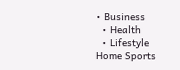• Business
  • Health
  • Lifestyle
Home Sports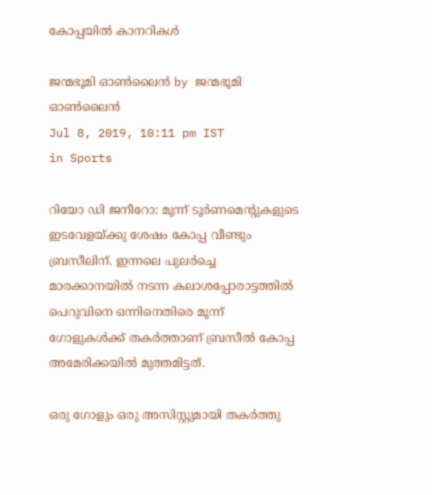കോപ്പയില്‍ കാനറികള്‍

ജന്മഭൂമി ഓണ്‍ലൈന്‍ by ജന്മഭൂമി ഓണ്‍ലൈന്‍
Jul 8, 2019, 10:11 pm IST
in Sports

റിയോ ഡി ജനീറോ: മൂന്ന് ടൂര്‍ണമെന്റുകളുടെ ഇടവേളയ്‌ക്കു ശേഷം കോപ്പ വീണ്ടും ബ്രസീലിന്. ഇന്നലെ പുലര്‍ച്ചെ മാരക്കാനയില്‍ നടന്ന കലാശപ്പോരാട്ടത്തില്‍ പെറുവിനെ ഒന്നിനെതിരെ മൂന്ന് ഗോളുകള്‍ക്ക് തകര്‍ത്താണ് ബ്രസീല്‍ കോപ്പ അമേരിക്കയില്‍ മുത്തമിട്ടത്.

ഒരു ഗോളും ഒരു അസിസ്റ്റുമായി തകര്‍ത്തു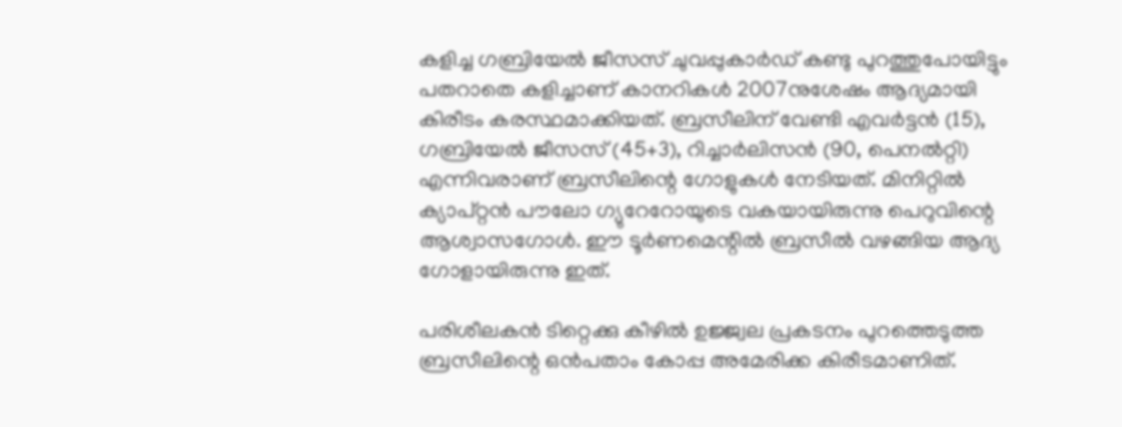കളിച്ച ഗബ്രിയേല്‍ ജീസസ് ചുവപ്പുകാര്‍ഡ് കണ്ടു പുറത്തുപോയിട്ടും പതറാതെ കളിച്ചാണ് കാനറികള്‍ 2007നുശേഷം ആദ്യമായി കിരീടം കരസ്ഥമാക്കിയത്. ബ്രസീലിന് വേണ്ടി എവര്‍ട്ടന്‍ (15), ഗബ്രിയേല്‍ ജീസസ് (45+3), റിച്ചാര്‍ലിസന്‍ (90, പെനല്‍റ്റി) എന്നിവരാണ് ബ്രസീലിന്റെ ഗോളുകള്‍ നേടിയത്. മിനിറ്റില്‍ ക്യാപ്റ്റന്‍ പൗലോ ഗ്യുറേറോയുടെ വകയായിരുന്നു പെറുവിന്റെ ആശ്വാസഗോള്‍. ഈ ടൂര്‍ണമെന്റില്‍ ബ്രസീല്‍ വഴങ്ങിയ ആദ്യ ഗോളായിരുന്നു ഇത്.

പരിശീലകന്‍ ടിറ്റെക്കു കീഴില്‍ ഉജ്ജ്വല പ്രകടനം പുറത്തെടുത്ത ബ്രസീലിന്റെ ഒന്‍പതാം കോപ്പ അമേരിക്ക കിരീടമാണിത്.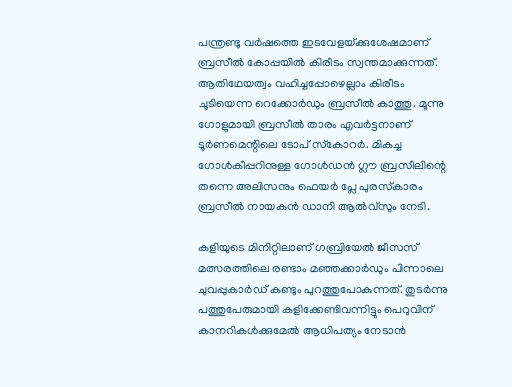പന്ത്രണ്ടു വര്‍ഷത്തെ ഇടവേളയ്‌ക്കുശേഷമാണ് ബ്രസീല്‍ കോപ്പയില്‍ കിരീടം സ്വന്തമാക്കുന്നത്. ആതിഥേയത്വം വഹിച്ചപ്പോഴെല്ലാം കിരീടം ചൂടിയെന്ന റെക്കോര്‍ഡും ബ്രസീല്‍ കാത്തു. മൂന്നു ഗോളുമായി ബ്രസീല്‍ താരം എവര്‍ട്ടനാണ് ടൂര്‍ണമെന്റിലെ ടോപ് സ്‌കോറര്‍. മികച്ച ഗോള്‍കീപ്പറിനുള്ള ഗോള്‍ഡന്‍ ഗ്ലൗ ബ്രസീലിന്റെ തന്നെ അലിസനും ഫെയര്‍ പ്ലേ പുരസ്‌കാരം ബ്രസീല്‍ നായകന്‍ ഡാനി ആല്‍വ്‌സും നേടി.

കളിയുടെ മിനിറ്റിലാണ് ഗബ്രിയേല്‍ ജീസസ് മത്സരത്തിലെ രണ്ടാം മഞ്ഞക്കാര്‍ഡും പിന്നാലെ ചുവപ്പുകാര്‍ഡ് കണ്ടും പുറത്തുപോകുന്നത്. തുടര്‍ന്നു പത്തുപേരുമായി കളിക്കേണ്ടിവന്നിട്ടും പെറുവിന് കാനറികള്‍ക്കുമേല്‍ ആധിപത്യം നേടാന്‍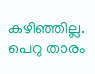കഴിഞ്ഞില്ല. പെറു താരം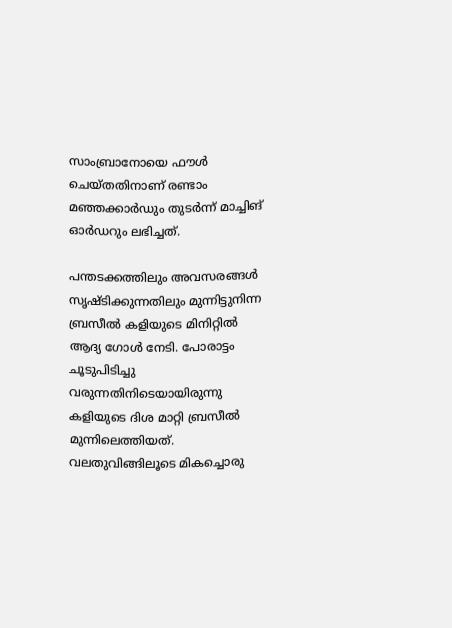സാംബ്രാനോയെ ഫൗള്‍ ചെയ്തതിനാണ് രണ്ടാം മഞ്ഞക്കാര്‍ഡും തുടര്‍ന്ന് മാച്ചിങ് ഓര്‍ഡറും ലഭിച്ചത്.

പന്തടക്കത്തിലും അവസരങ്ങള്‍ സൃഷ്ടിക്കുന്നതിലും മുന്നിട്ടുനിന്ന ബ്രസീല്‍ കളിയുടെ മിനിറ്റില്‍ ആദ്യ ഗോള്‍ നേടി. പോരാട്ടം ചൂടുപിടിച്ചു വരുന്നതിനിടെയായിരുന്നു കളിയുടെ ദിശ മാറ്റി ബ്രസീല്‍ മുന്നിലെത്തിയത്. വലതുവിങ്ങിലൂടെ മികച്ചൊരു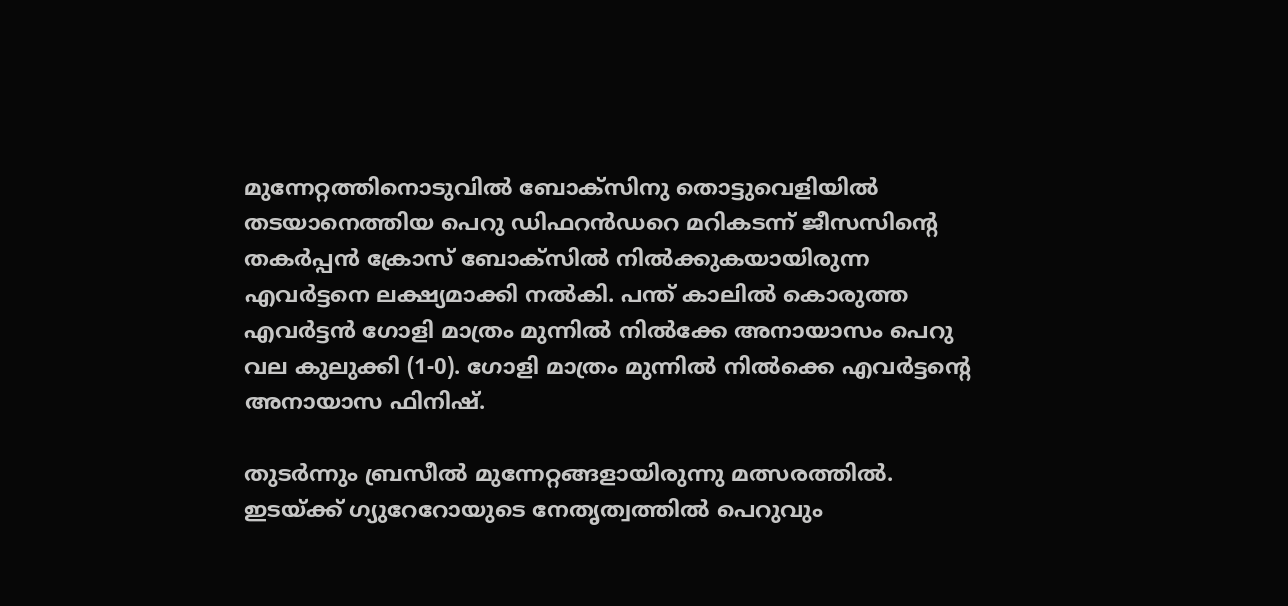മുന്നേറ്റത്തിനൊടുവില്‍ ബോക്‌സിനു തൊട്ടുവെളിയില്‍ തടയാനെത്തിയ പെറു ഡിഫറന്‍ഡറെ മറികടന്ന് ജീസസിന്റെ തകര്‍പ്പന്‍ ക്രോസ് ബോക്‌സില്‍ നില്‍ക്കുകയായിരുന്ന എവര്‍ട്ടനെ ലക്ഷ്യമാക്കി നല്‍കി. പന്ത് കാലില്‍ കൊരുത്ത എവര്‍ട്ടന്‍ ഗോളി മാത്രം മുന്നില്‍ നില്‍ക്കേ അനായാസം പെറു വല കുലുക്കി (1-0). ഗോളി മാത്രം മുന്നില്‍ നില്‍ക്കെ എവര്‍ട്ടന്റെ അനായാസ ഫിനിഷ്.

തുടര്‍ന്നും ബ്രസീല്‍ മുന്നേറ്റങ്ങളായിരുന്നു മത്സരത്തില്‍. ഇടയ്‌ക്ക് ഗ്യുറേറോയുടെ നേതൃത്വത്തില്‍ പെറുവും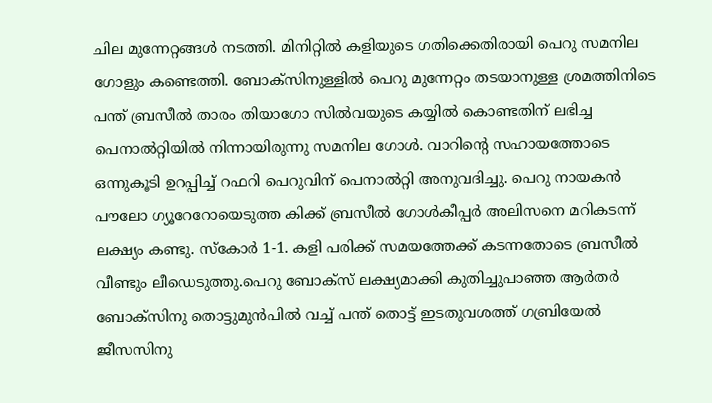ചില മുന്നേറ്റങ്ങള്‍ നടത്തി. മിനിറ്റില്‍ കളിയുടെ ഗതിക്കെതിരായി പെറു സമനില ഗോളും കണ്ടെത്തി. ബോക്‌സിനുള്ളില്‍ പെറു മുന്നേറ്റം തടയാനുള്ള ശ്രമത്തിനിടെ പന്ത് ബ്രസീല്‍ താരം തിയാഗോ സില്‍വയുടെ കയ്യില്‍ കൊണ്ടതിന് ലഭിച്ച പെനാല്‍റ്റിയില്‍ നിന്നായിരുന്നു സമനില ഗോള്‍. വാറിന്റെ സഹായത്തോടെ ഒന്നുകൂടി ഉറപ്പിച്ച് റഫറി പെറുവിന് പെനാല്‍റ്റി അനുവദിച്ചു. പെറു നായകന്‍ പൗലോ ഗ്യൂറേറോയെടുത്ത കിക്ക് ബ്രസീല്‍ ഗോള്‍കീപ്പര്‍ അലിസനെ മറികടന്ന് ലക്ഷ്യം കണ്ടു. സ്‌കോര്‍ 1-1. കളി പരിക്ക് സമയത്തേക്ക് കടന്നതോടെ ബ്രസീല്‍ വീണ്ടും ലീഡെടുത്തു.പെറു ബോക്‌സ് ലക്ഷ്യമാക്കി കുതിച്ചുപാഞ്ഞ ആര്‍തര്‍ ബോക്‌സിനു തൊട്ടുമുന്‍പില്‍ വച്ച് പന്ത് തൊട്ട് ഇടതുവശത്ത് ഗബ്രിയേല്‍ ജീസസിനു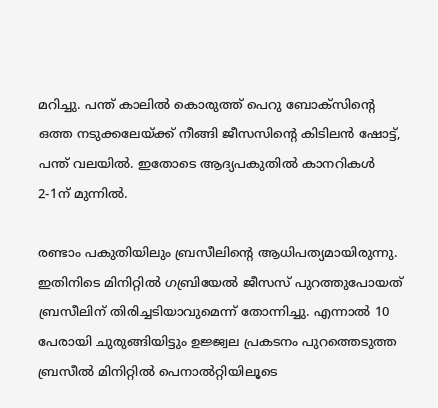മറിച്ചു. പന്ത് കാലില്‍ കൊരുത്ത് പെറു ബോക്‌സിന്റെ ഒത്ത നടുക്കലേയ്‌ക്ക് നീങ്ങി ജീസസിന്റെ കിടിലന്‍ ഷോട്ട്, പന്ത് വലയില്‍. ഇതോടെ ആദ്യപകുതില്‍ കാനറികള്‍ 2-1ന് മുന്നില്‍.

രണ്ടാം പകുതിയിലും ബ്രസീലിന്റെ ആധിപത്യമായിരുന്നു. ഇതിനിടെ മിനിറ്റില്‍ ഗബ്രിയേല്‍ ജീസസ് പുറത്തുപോയത് ബ്രസീലിന് തിരിച്ചടിയാവുമെന്ന് തോന്നിച്ചു. എന്നാല്‍ 10 പേരായി ചുരുങ്ങിയിട്ടും ഉജ്ജ്വല പ്രകടനം പുറത്തെടുത്ത ബ്രസീല്‍ മിനിറ്റില്‍ പെനാല്‍റ്റിയിലൂടെ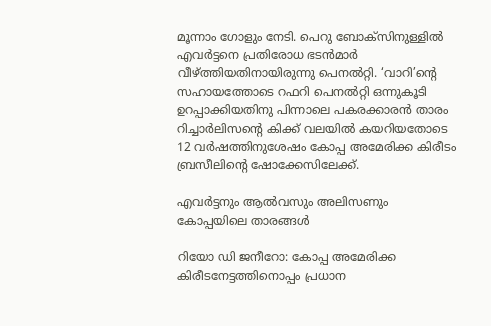മൂന്നാം ഗോളും നേടി. പെറു ബോക്‌സിനുള്ളില്‍ എവര്‍ട്ടനെ പ്രതിരോധ ഭടന്‍മാര്‍ വീഴ്‌ത്തിയതിനായിരുന്നു പെനല്‍റ്റി. ‘വാറി’ന്റെ സഹായത്തോടെ റഫറി പെനല്‍റ്റി ഒന്നുകൂടി ഉറപ്പാക്കിയതിനു പിന്നാലെ പകരക്കാരന്‍ താരം റിച്ചാര്‍ലിസന്റെ കിക്ക് വലയില്‍ കയറിയതോടെ 12 വര്‍ഷത്തിനുശേഷം കോപ്പ അമേരിക്ക കിരീടം ബ്രസീലിന്റെ ഷോക്കേസിലേക്ക്.

എവര്‍ട്ടനും ആല്‍വസും അലിസണും കോപ്പയിലെ താരങ്ങള്‍

റിയോ ഡി ജനീറോ: കോപ്പ അമേരിക്ക കിരീടനേട്ടത്തിനൊപ്പം പ്രധാന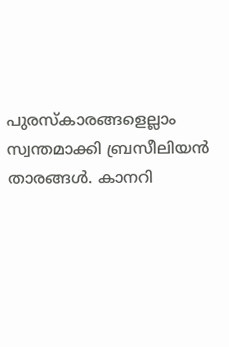പുരസ്‌കാരങ്ങളെല്ലാം സ്വന്തമാക്കി ബ്രസീലിയന്‍ താരങ്ങള്‍. കാനറി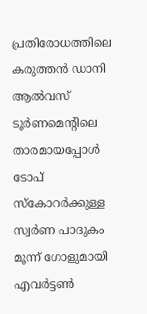പ്രതിരോധത്തിലെ കരുത്തന്‍ ഡാനി ആല്‍വസ് ടൂര്‍ണമെന്റിലെ താരമായപ്പോള്‍ ടോപ് സ്‌കോറര്‍ക്കുള്ള സ്വര്‍ണ പാദുകം മൂന്ന് ഗോളുമായി എവര്‍ട്ടണ്‍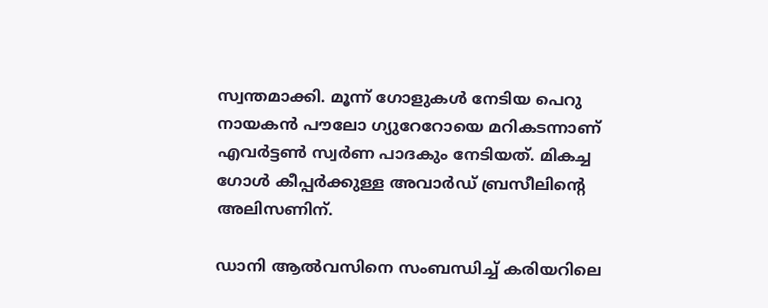സ്വന്തമാക്കി. മൂന്ന് ഗോളുകള്‍ നേടിയ പെറു നായകന്‍ പൗലോ ഗ്യുറേറോയെ മറികടന്നാണ് എവര്‍ട്ടണ്‍ സ്വര്‍ണ പാദകും നേടിയത്. മികച്ച ഗോള്‍ കീപ്പര്‍ക്കുള്ള അവാര്‍ഡ് ബ്രസീലിന്റെ അലിസണിന്.

ഡാനി ആല്‍വസിനെ സംബന്ധിച്ച് കരിയറിലെ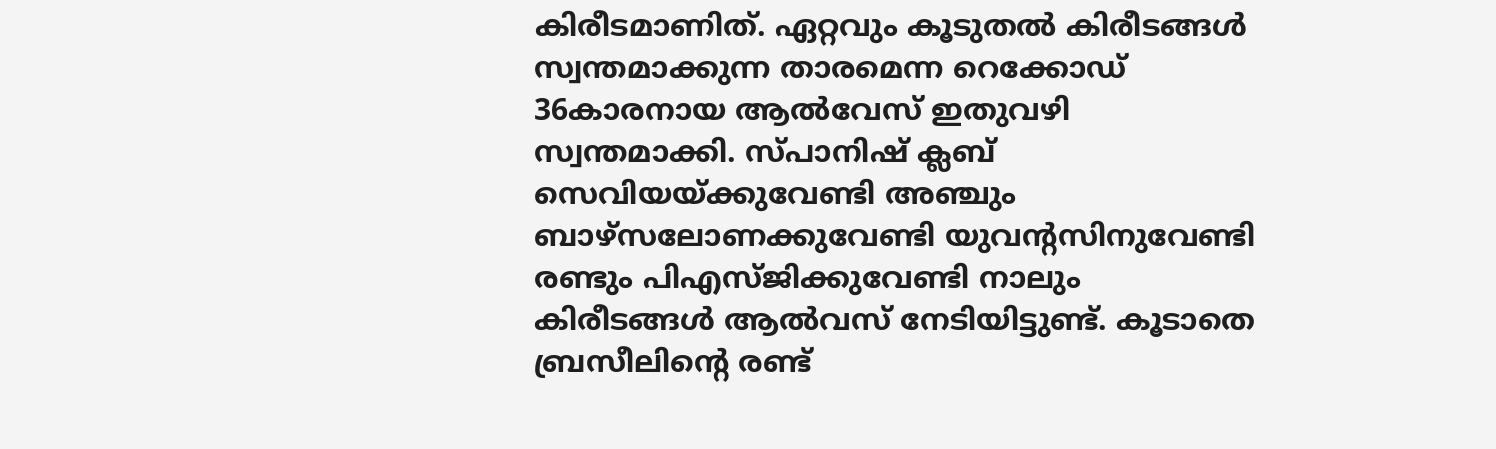കിരീടമാണിത്. ഏറ്റവും കൂടുതല്‍ കിരീടങ്ങള്‍ സ്വന്തമാക്കുന്ന താരമെന്ന റെക്കോഡ് 36കാരനായ ആല്‍വേസ് ഇതുവഴി സ്വന്തമാക്കി. സ്പാനിഷ് ക്ലബ് സെവിയയ്‌ക്കുവേണ്ടി അഞ്ചും ബാഴ്സലോണക്കുവേണ്ടി യുവന്റസിനുവേണ്ടി രണ്ടും പിഎസ്ജിക്കുവേണ്ടി നാലും കിരീടങ്ങള്‍ ആല്‍വസ് നേടിയിട്ടുണ്ട്. കൂടാതെ ബ്രസീലിന്റെ രണ്ട്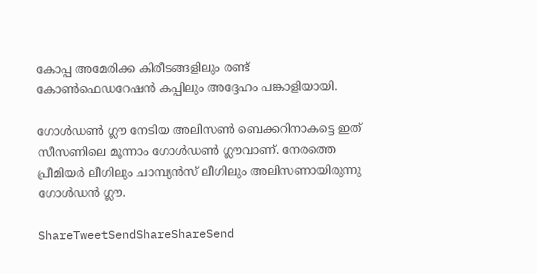കോപ്പ അമേരിക്ക കിരീടങ്ങളിലും രണ്ട് കോണ്‍ഫെഡറേഷന്‍ കപ്പിലും അദ്ദേഹം പങ്കാളിയായി.

ഗോള്‍ഡണ്‍ ഗ്ലൗ നേടിയ അലിസണ്‍ ബെക്കറിനാകട്ടെ ഇത് സീസണിലെ മൂന്നാം ഗോള്‍ഡണ്‍ ഗ്ലൗവാണ്. നേരത്തെ പ്രീമിയര്‍ ലീഗിലും ചാമ്പ്യന്‍സ് ലീഗിലും അലിസണായിരുന്നു ഗോള്‍ഡന്‍ ഗ്ലൗ.

ShareTweetSendShareShareSend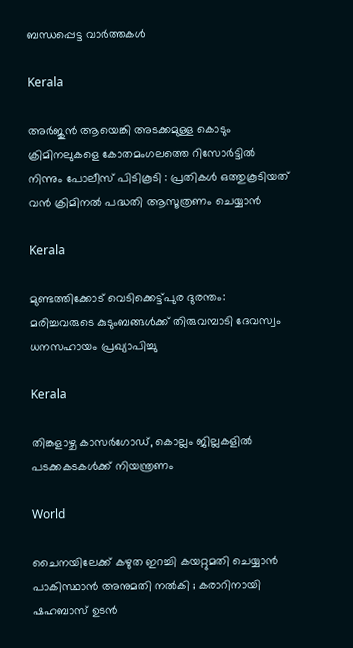ബന്ധപ്പെട്ട വാര്‍ത്തകള്‍

Kerala

അർജുൻ ആയെങ്കി അടക്കമുള്ള കൊടും ക്രിമിനലുകളെ കോതമംഗലത്തെ റിസോർട്ടിൽ നിന്നും പോലീസ് പിടികൂടി : പ്രതികൾ ഒത്തുകൂടിയത് വൻ ക്രിമിനൽ പദ്ധതി ആസൂത്രണം ചെയ്യാൻ

Kerala

മുണ്ടത്തിക്കോട് വെടിക്കെട്ട്പുര ദുരന്തം: മരിച്ചവരുടെ കുടുംബങ്ങള്‍ക്ക് തിരുവമ്പാടി ദേവസ്വം ധനസഹായം പ്രഖ്യാപിച്ചു

Kerala

തിങ്കളാഴ്ച കാസര്‍ഗോഡ്, കൊല്ലം ജില്ലകളില്‍ പടക്കകടകള്‍ക്ക് നിയന്ത്രണം

World

ചൈനയിലേക്ക് കഴുത ഇറച്ചി കയറ്റുമതി ചെയ്യാൻ പാകിസ്ഥാൻ അനുമതി നൽകി ; കരാറിനായി ഷഹബാസ് ഉടൻ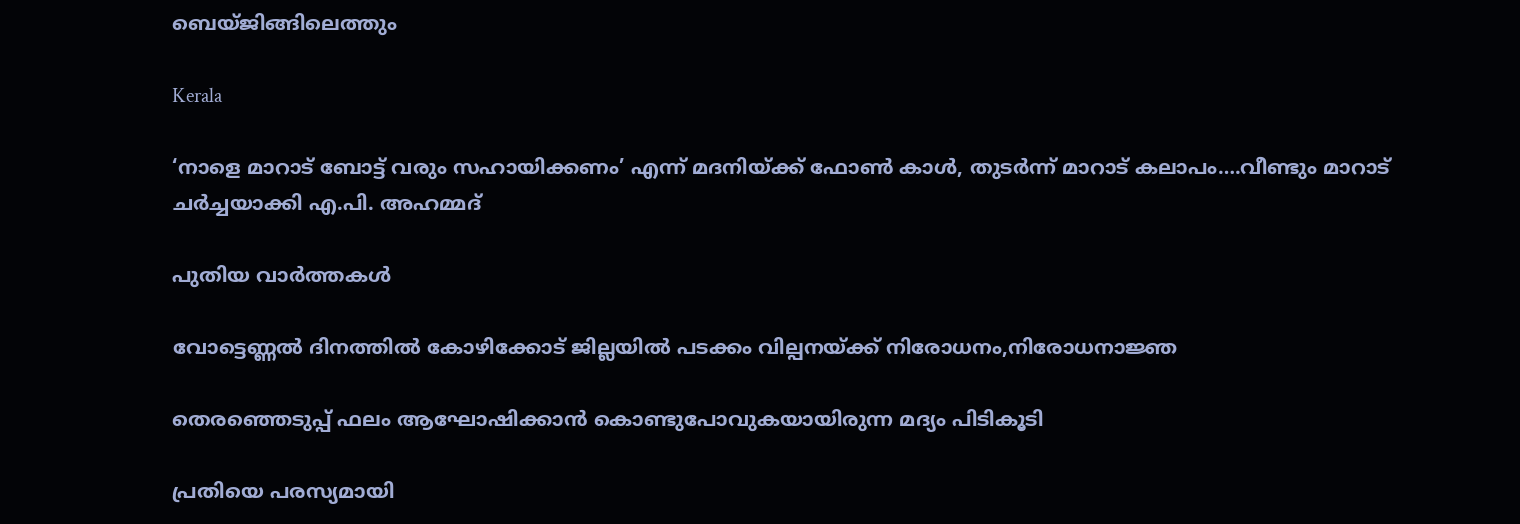ബെയ്ജിങ്ങിലെത്തും

Kerala

‘നാളെ മാറാട് ബോട്ട് വരും സഹായിക്കണം’ എന്ന് മദനിയ്‌ക്ക് ഫോണ്‍ കാള്‍, തുടര്‍ന്ന് മാറാട് കലാപം….വീണ്ടും മാറാട് ചര്‍ച്ചയാക്കി എ.പി. അഹമ്മദ്

പുതിയ വാര്‍ത്തകള്‍

വോട്ടെണ്ണല്‍ ദിനത്തില്‍ കോഴിക്കോട് ജില്ലയില്‍ പടക്കം വില്പനയ്‌ക്ക് നിരോധനം,നിരോധനാജ്ഞ

തെരഞ്ഞെടുപ്പ് ഫലം ആഘോഷിക്കാന്‍ കൊണ്ടുപോവുകയായിരുന്ന മദ്യം പിടികൂടി

പ്രതിയെ പരസ്യമായി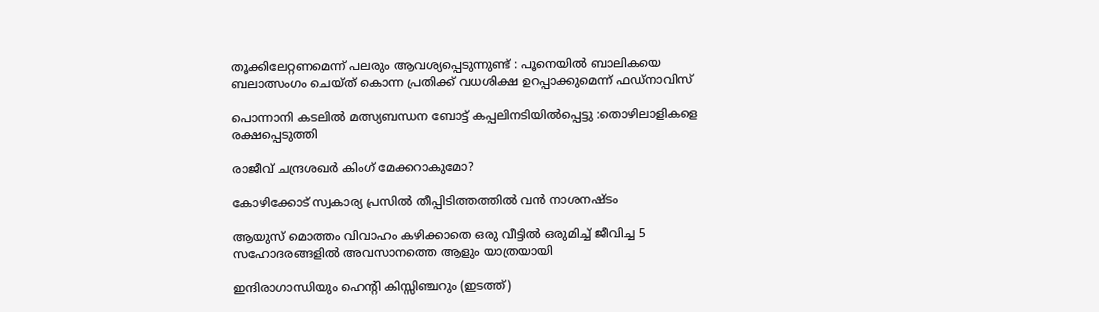തൂക്കിലേറ്റണമെന്ന് പലരും ആവശ്യപ്പെടുന്നുണ്ട് : പൂനെയിൽ ബാലികയെ ബലാത്സംഗം ചെയ്ത് കൊന്ന പ്രതിക്ക് വധശിക്ഷ ഉറപ്പാക്കുമെന്ന് ഫഡ്‌നാവിസ്

പൊന്നാനി കടലില്‍ മത്സ്യബന്ധന ബോട്ട് കപ്പലിനടിയില്‍പ്പെട്ടു :തൊഴിലാളികളെ രക്ഷപ്പെടുത്തി

രാജീവ് ചന്ദ്രശഖര്‍ കിംഗ് മേക്കറാകുമോ?

കോഴിക്കോട് സ്വകാര്യ പ്രസില്‍ തീപ്പിടിത്തത്തില്‍ വന്‍ നാശനഷ്ടം

ആയുസ് മൊത്തം വിവാഹം കഴിക്കാതെ ഒരു വീട്ടില്‍ ഒരുമിച്ച് ജീവിച്ച 5 സഹോദരങ്ങളില്‍ അവസാനത്തെ ആളും യാത്രയായി

ഇന്ദിരാഗാന്ധിയും ഹെന്‍റി കിസ്സിഞ്ചറും (ഇടത്ത്)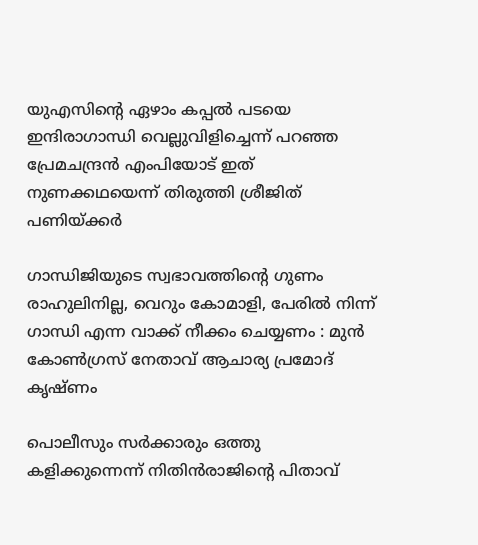യുഎസിന്റെ ഏഴാം കപ്പല്‍ പടയെ ഇന്ദിരാഗാന്ധി വെല്ലുവിളിച്ചെന്ന് പറഞ്ഞ പ്രേമചന്ദ്രന്‍ എംപിയോട് ഇത് നുണക്കഥയെന്ന് തിരുത്തി ശ്രീജിത് പണിയ്‌ക്കര്‍

ഗാന്ധിജിയുടെ സ്വഭാവത്തിന്റെ ഗുണം രാഹുലിനില്ല, വെറും കോമാളി, പേരിൽ നിന്ന് ഗാന്ധി എന്ന വാക്ക് നീക്കം ചെയ്യണം : മുൻ കോൺഗ്രസ് നേതാവ് ആചാര്യ പ്രമോദ് കൃഷ്ണം

പൊലീസും സര്‍ക്കാരും ഒത്തു കളിക്കുന്നെന്ന് നിതിന്‍രാജിന്റെ പിതാവ്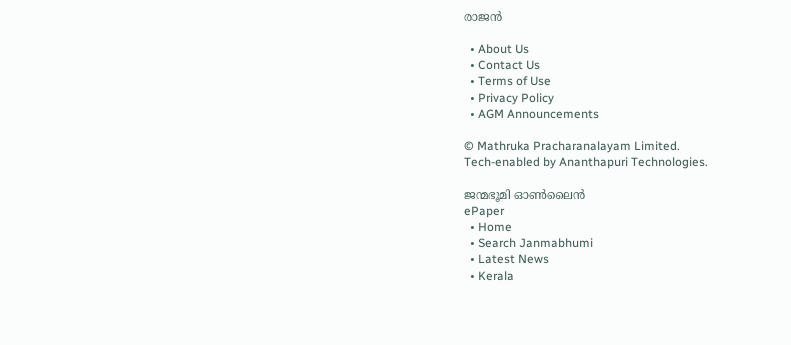രാജന്‍

  • About Us
  • Contact Us
  • Terms of Use
  • Privacy Policy
  • AGM Announcements

© Mathruka Pracharanalayam Limited.
Tech-enabled by Ananthapuri Technologies.

ജന്മഭൂമി ഓണ്‍ലൈന്‍
ePaper
  • Home
  • Search Janmabhumi
  • Latest News
  • Kerala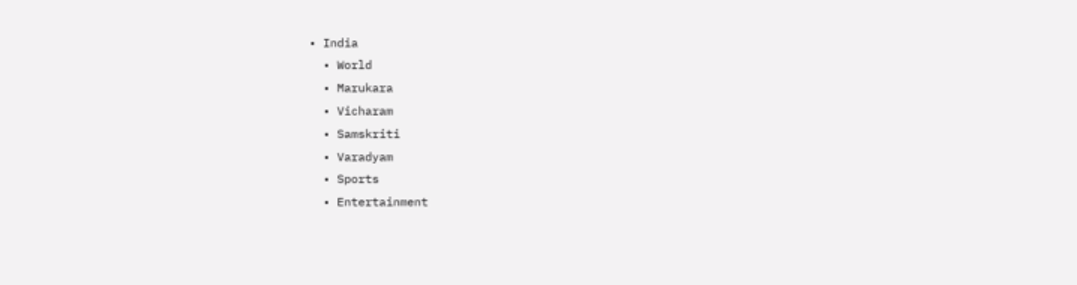• India
  • World
  • Marukara
  • Vicharam
  • Samskriti
  • Varadyam
  • Sports
  • Entertainment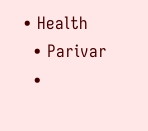• Health
  • Parivar
  •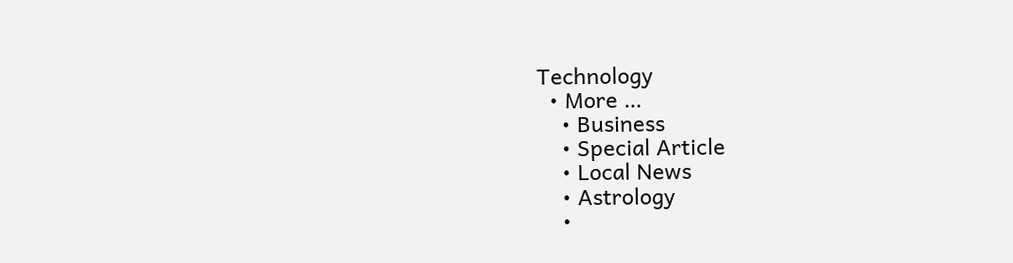Technology
  • More …
    • Business
    • Special Article
    • Local News
    • Astrology
    •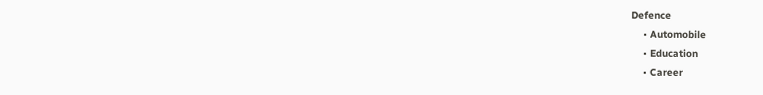Defence
    • Automobile
    • Education
    • Career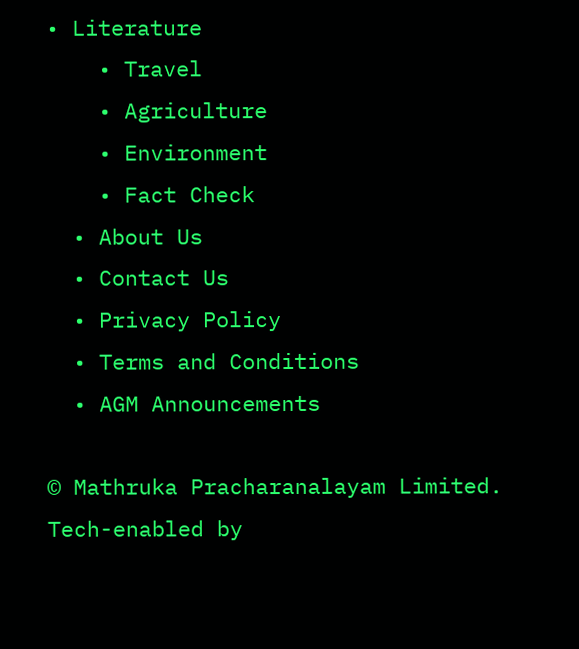• Literature
    • Travel
    • Agriculture
    • Environment
    • Fact Check
  • About Us
  • Contact Us
  • Privacy Policy
  • Terms and Conditions
  • AGM Announcements

© Mathruka Pracharanalayam Limited.
Tech-enabled by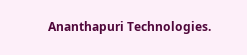Ananthapuri Technologies.